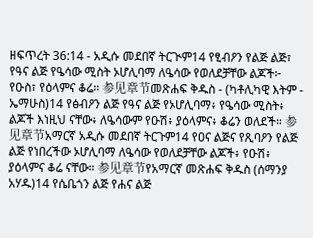ዘፍጥረት 36:14 - አዲሱ መደበኛ ትርጒም14 የፂብዖን የልጅ ልጅ፣ የዓና ልጅ የዔሳው ሚስት ኦሆሊባማ ለዔሳው የወለደቻቸው ልጆች፦ የዑስ፣ የዕላምና ቆሬ። 参见章节መጽሐፍ ቅዱስ - (ካቶሊካዊ እትም - ኤማሁስ)14 የፅብዖን ልጅ የዓና ልጅ የኦሆሊባማ፥ የዔሳው ሚስት፥ ልጆች እነዚህ ናቸው፥ ለዔሳውም የዑሽ፥ ያዕላምና፥ ቆሬን ወለደች። 参见章节አማርኛ አዲሱ መደበኛ ትርጉም14 የዐና ልጅና የጺባዖን የልጅ ልጅ የነበረችው ኦሆሊባማ ለዔሳው የወለደቻቸው ልጆች፥ የዑሽ፥ ያዕላምና ቆሬ ናቸው። 参见章节የአማርኛ መጽሐፍ ቅዱስ (ሰማንያ አሃዱ)14 የሴቤጎን ልጅ የሐና ልጅ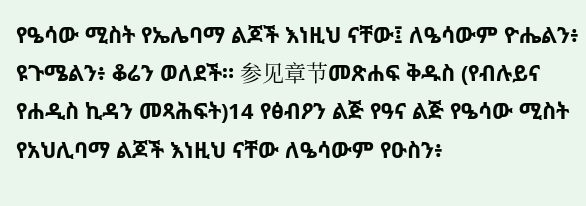የዔሳው ሚስት የኤሌባማ ልጆች እነዚህ ናቸው፤ ለዔሳውም ዮሔልን፥ ዩጉሜልን፥ ቆሬን ወለደች። 参见章节መጽሐፍ ቅዱስ (የብሉይና የሐዲስ ኪዳን መጻሕፍት)14 የፅብዖን ልጅ የዓና ልጅ የዔሳው ሚስት የአህሊባማ ልጆች እነዚህ ናቸው ለዔሳውም የዑስን፥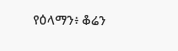የዕላማን፥ ቆሬን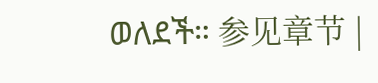ወለደች። 参见章节 |